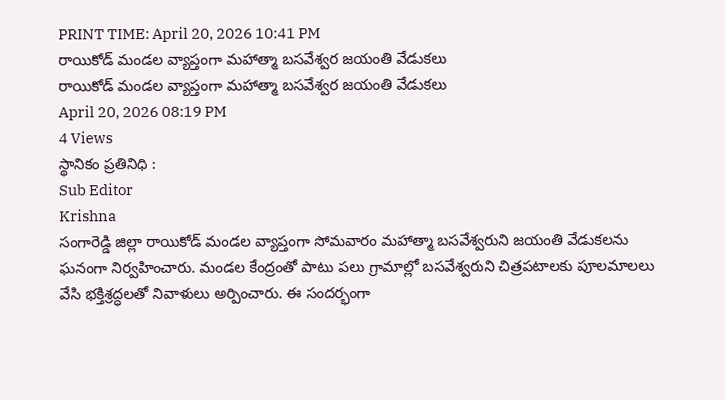PRINT TIME: April 20, 2026 10:41 PM
రాయికోడ్ మండల వ్యాప్తంగా మహాత్మా బసవేశ్వర జయంతి వేడుకలు
రాయికోడ్ మండల వ్యాప్తంగా మహాత్మా బసవేశ్వర జయంతి వేడుకలు
April 20, 2026 08:19 PM
4 Views
స్థానికం ప్రతినిధి :
Sub Editor
Krishna
సంగారెడ్డి జిల్లా రాయికోడ్ మండల వ్యాప్తంగా సోమవారం మహాత్మా బసవేశ్వరుని జయంతి వేడుకలను ఘనంగా నిర్వహించారు. మండల కేంద్రంతో పాటు పలు గ్రామాల్లో బసవేశ్వరుని చిత్రపటాలకు పూలమాలలు వేసి భక్తిశ్రద్ధలతో నివాళులు అర్పించారు. ఈ సందర్భంగా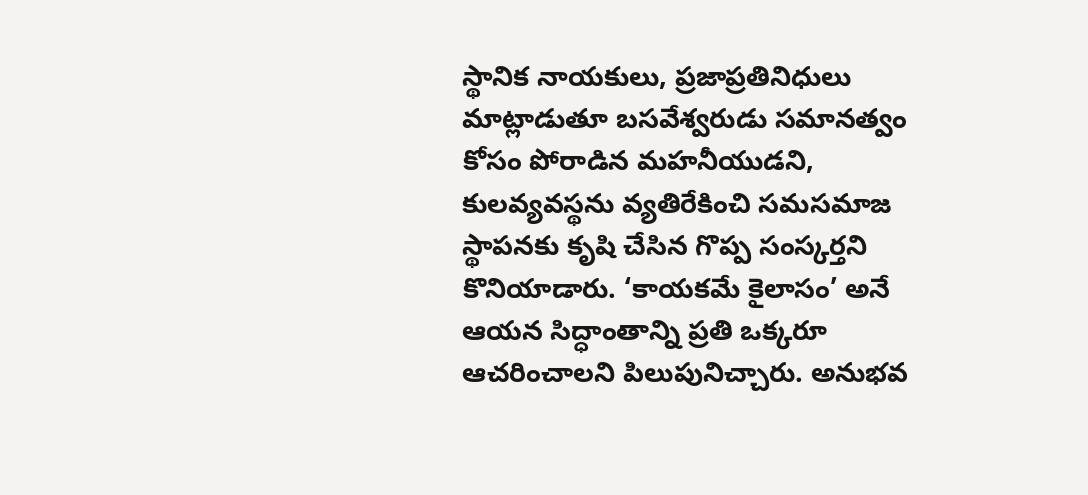స్థానిక నాయకులు, ప్రజాప్రతినిధులు మాట్లాడుతూ బసవేశ్వరుడు సమానత్వం కోసం పోరాడిన మహనీయుడని, కులవ్యవస్థను వ్యతిరేకించి సమసమాజ స్థాపనకు కృషి చేసిన గొప్ప సంస్కర్తని కొనియాడారు. ‘కాయకమే కైలాసం’ అనే ఆయన సిద్ధాంతాన్ని ప్రతి ఒక్కరూ ఆచరించాలని పిలుపునిచ్చారు. అనుభవ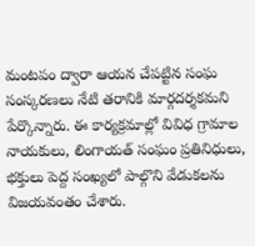మంటపం ద్వారా ఆయన చేపట్టిన సంఘ సంస్కరణలు నేటి తరానికి మార్గదర్శకమని పేర్కొన్నారు. ఈ కార్యక్రమాల్లో వివిధ గ్రామాల నాయకులు, లింగాయత్ సంఘం ప్రతినిధులు, భక్తులు పెద్ద సంఖ్యలో పాల్గొని వేడుకలను విజయవంతం చేశారు.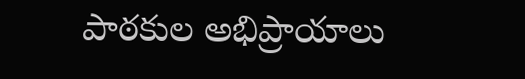పాఠకుల అభిప్రాయాలు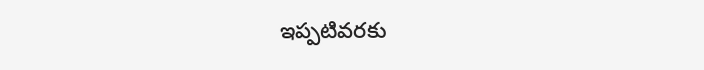ఇప్పటివరకు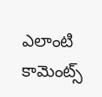ఎలాంటి కామెంట్స్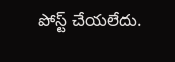పోస్ట్ చేయలేదు.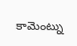కామెంట్ను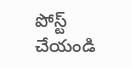పోస్ట్ చేయండి